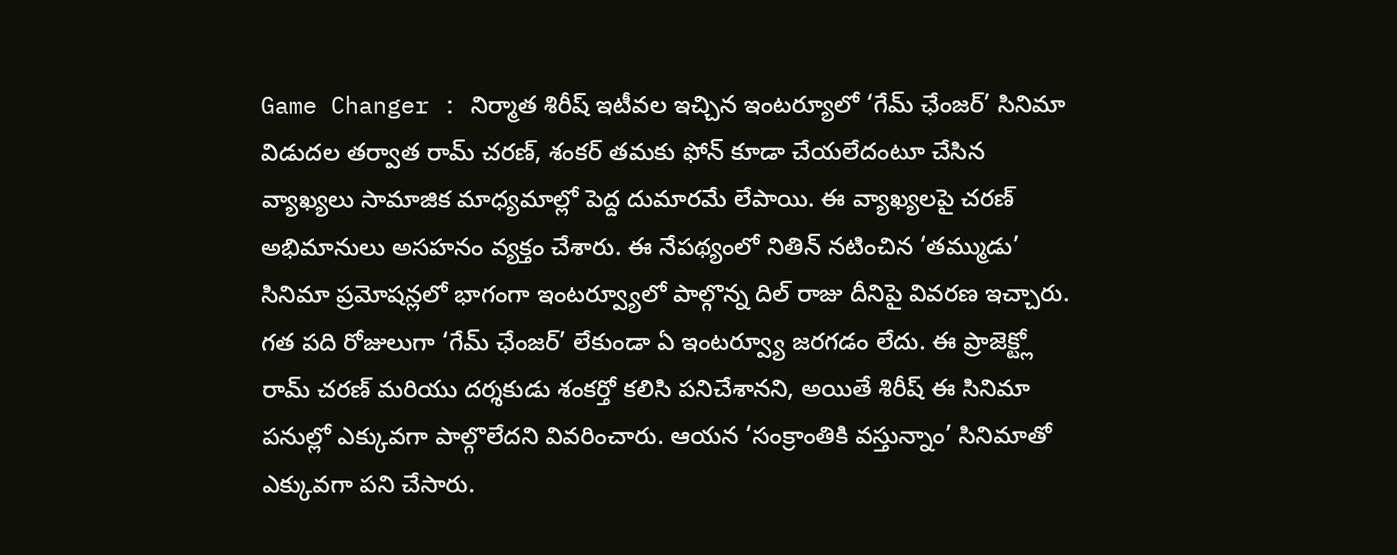Game Changer : నిర్మాత శిరీష్ ఇటీవల ఇచ్చిన ఇంటర్యూలో ‘గేమ్ ఛేంజర్’ సినిమా విడుదల తర్వాత రామ్ చరణ్, శంకర్ తమకు ఫోన్ కూడా చేయలేదంటూ చేసిన వ్యాఖ్యలు సామాజిక మాధ్యమాల్లో పెద్ద దుమారమే లేపాయి. ఈ వ్యాఖ్యలపై చరణ్ అభిమానులు అసహనం వ్యక్తం చేశారు. ఈ నేపథ్యంలో నితిన్ నటించిన ‘తమ్ముడు’ సినిమా ప్రమోషన్లలో భాగంగా ఇంటర్వ్యూలో పాల్గొన్న దిల్ రాజు దీనిపై వివరణ ఇచ్చారు.
గత పది రోజులుగా ‘గేమ్ ఛేంజర్’ లేకుండా ఏ ఇంటర్వ్యూ జరగడం లేదు. ఈ ప్రాజెక్ట్లో రామ్ చరణ్ మరియు దర్శకుడు శంకర్తో కలిసి పనిచేశానని, అయితే శిరీష్ ఈ సినిమా పనుల్లో ఎక్కువగా పాల్గొలేదని వివరించారు. ఆయన ‘సంక్రాంతికి వస్తున్నాం’ సినిమాతో ఎక్కువగా పని చేసారు.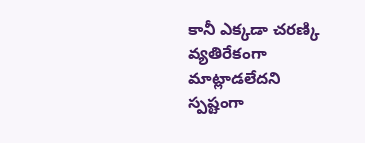కానీ ఎక్కడా చరణ్కి వ్యతిరేకంగా మాట్లాడలేదని స్పష్టంగా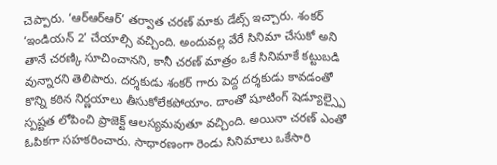చెప్పారు. ‘ఆర్ఆర్ఆర్’ తర్వాత చరణ్ మాకు డేట్స్ ఇచ్చారు. శంకర్ ‘ఇండియన్ 2’ చేయాల్సి వచ్చింది. అందువల్ల వేరే సినిమా చేసుకో అని తానే చరణ్కి సూచించానని, కానీ చరణ్ మాత్రం ఒకే సినిమాకే కట్టుబడి వున్నారని తెలిపారు. దర్శకుడు శంకర్ గారు పెద్ద దర్శకుడు కావడంతో కొన్ని కఠిన నిర్ణయాలు తీసుకోలేకపోయాం. దాంతో షూటింగ్ షెడ్యూల్స్పై స్పష్టత లోపించి ప్రాజెక్ట్ ఆలస్యమవుతూ వచ్చింది. అయినా చరణ్ ఎంతో ఓపికగా సహకరించారు. సాధారణంగా రెండు సినిమాలు ఒకేసారి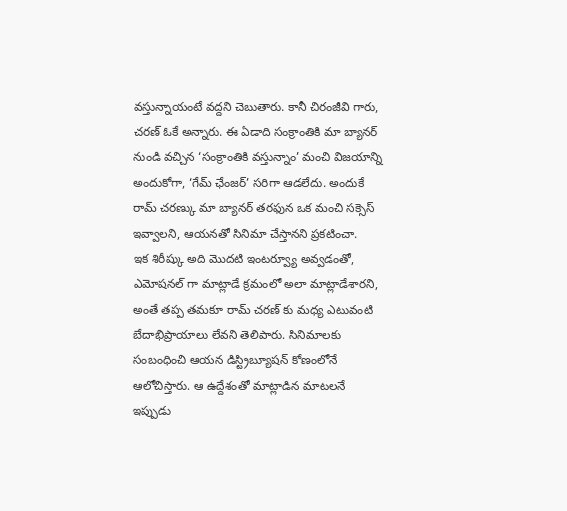వస్తున్నాయంటే వద్దని చెబుతారు. కానీ చిరంజీవి గారు, చరణ్ ఓకే అన్నారు. ఈ ఏడాది సంక్రాంతికి మా బ్యానర్ నుండి వచ్చిన ‘సంక్రాంతికి వస్తున్నాం’ మంచి విజయాన్ని అందుకోగా, ‘గేమ్ ఛేంజర్’ సరిగా ఆడలేదు. అందుకే రామ్ చరణ్కు మా బ్యానర్ తరఫున ఒక మంచి సక్సెస్ ఇవ్వాలని, ఆయనతో సినిమా చేస్తానని ప్రకటించా.
ఇక శిరీష్కు అది మొదటి ఇంటర్వ్యూ అవ్వడంతో, ఎమోషనల్ గా మాట్లాడే క్రమంలో అలా మాట్లాడేశారని, అంతే తప్ప తమకూ రామ్ చరణ్ కు మధ్య ఎటువంటి బేదాభిప్రాయాలు లేవని తెలిపారు. సినిమాలకు సంబంధించి ఆయన డిస్ట్రిబ్యూషన్ కోణంలోనే ఆలోచిస్తారు. ఆ ఉద్దేశంతో మాట్లాడిన మాటలనే ఇప్పుడు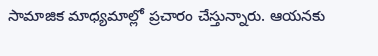సామాజిక మాధ్యమాల్లో ప్రచారం చేస్తున్నారు. ఆయనకు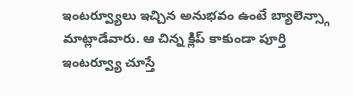ఇంటర్వ్యూలు ఇచ్చిన అనుభవం ఉంటే బ్యాలెన్స్గా మాట్లాడేవారు. ఆ చిన్న క్లిప్ కాకుండా పూర్తి ఇంటర్వ్యూ చూస్తే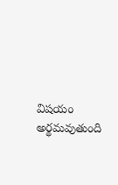విషయం అర్థమవుతుంది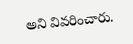అని వివరించారు.